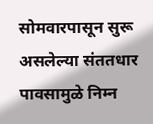सोमवारपासून सुरू असलेल्या संततधार पावसामुळे निम्न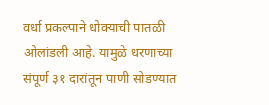वर्धा प्रकल्पाने धोक्याची पातळी ओलांडली आहे. यामुळे धरणाच्या संपूर्ण ३१ दारांतून पाणी सोडण्यात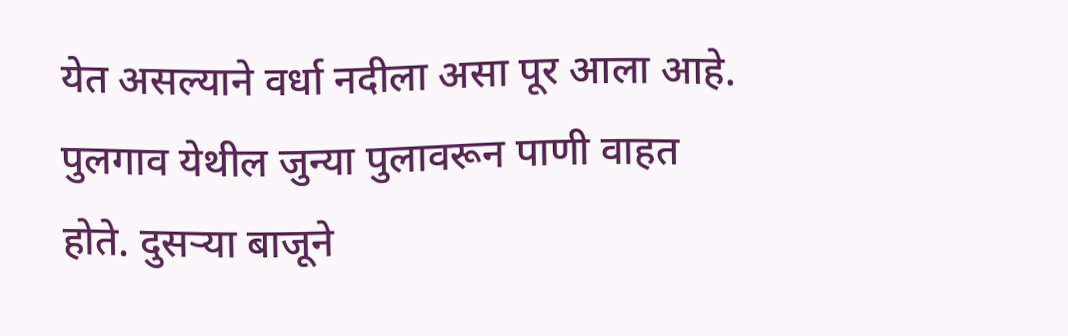येत असल्याने वर्धा नदीला असा पूर आला आहे. पुलगाव येथील जुन्या पुलावरून पाणी वाहत होते. दुसऱ्या बाजूने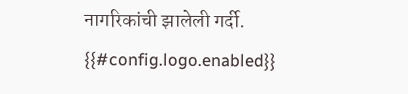नागरिकांची झालेली गर्दी.
{{#config.logo.enabled}}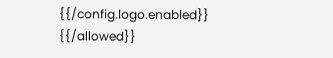{{/config.logo.enabled}}
{{/allowed}}